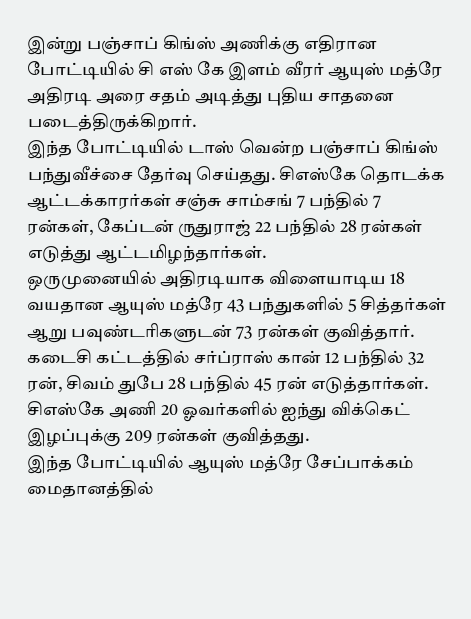இன்று பஞ்சாப் கிங்ஸ் அணிக்கு எதிரான போட்டியில் சி எஸ் கே இளம் வீரர் ஆயுஸ் மத்ரே அதிரடி அரை சதம் அடித்து புதிய சாதனை படைத்திருக்கிறார்.
இந்த போட்டியில் டாஸ் வென்ற பஞ்சாப் கிங்ஸ் பந்துவீச்சை தேர்வு செய்தது. சிஎஸ்கே தொடக்க ஆட்டக்காரர்கள் சஞ்சு சாம்சங் 7 பந்தில் 7 ரன்கள், கேப்டன் ருதுராஜ் 22 பந்தில் 28 ரன்கள் எடுத்து ஆட்டமிழந்தார்கள்.
ஒருமுனையில் அதிரடியாக விளையாடிய 18 வயதான ஆயுஸ் மத்ரே 43 பந்துகளில் 5 சித்தர்கள் ஆறு பவுண்டரிகளுடன் 73 ரன்கள் குவித்தார். கடைசி கட்டத்தில் சர்ப்ராஸ் கான் 12 பந்தில் 32 ரன், சிவம் துபே 28 பந்தில் 45 ரன் எடுத்தார்கள். சிஎஸ்கே அணி 20 ஓவர்களில் ஐந்து விக்கெட் இழப்புக்கு 209 ரன்கள் குவித்தது.
இந்த போட்டியில் ஆயுஸ் மத்ரே சேப்பாக்கம் மைதானத்தில்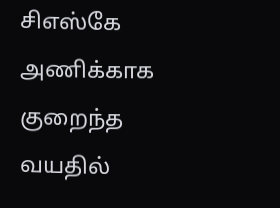சிஎஸ்கே அணிக்காக குறைந்த வயதில்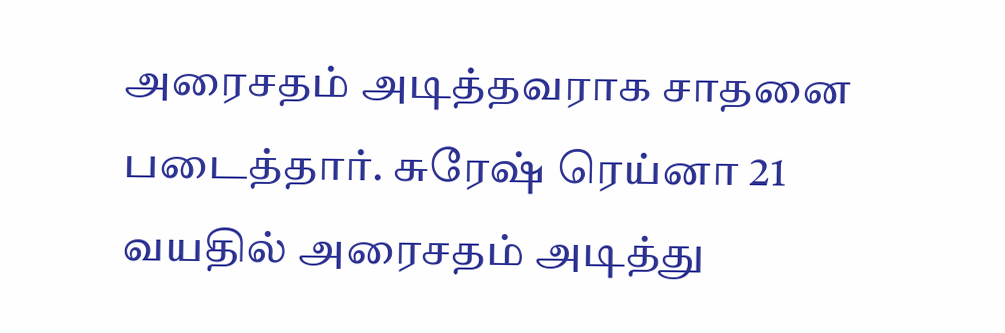அரைசதம் அடித்தவராக சாதனை படைத்தார். சுரேஷ் ரெய்னா 21 வயதில் அரைசதம் அடித்து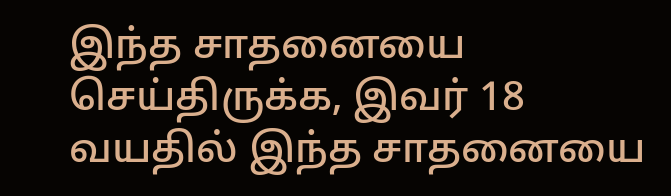இந்த சாதனையை செய்திருக்க, இவர் 18 வயதில் இந்த சாதனையை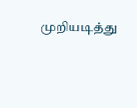முறியடித்து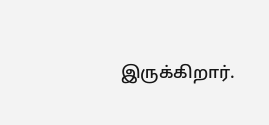இருக்கிறார்.